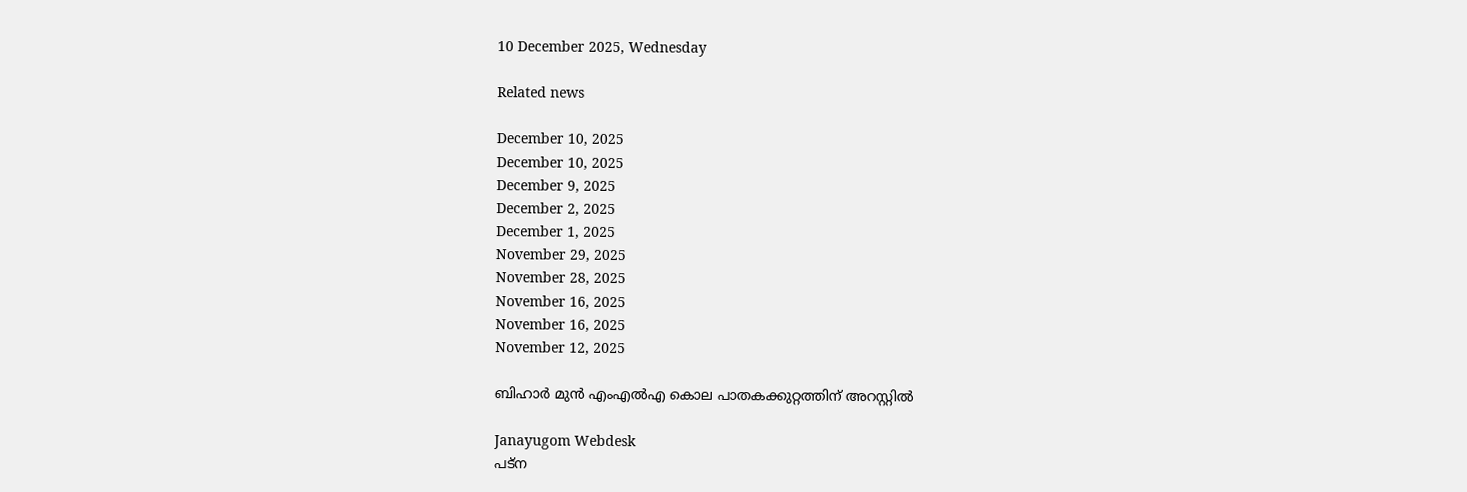10 December 2025, Wednesday

Related news

December 10, 2025
December 10, 2025
December 9, 2025
December 2, 2025
December 1, 2025
November 29, 2025
November 28, 2025
November 16, 2025
November 16, 2025
November 12, 2025

ബിഹാർ മുൻ എംഎൽഎ കൊല പാതകക്കുറ്റത്തിന് അറസ്റ്റിൽ

Janayugom Webdesk
പട്ന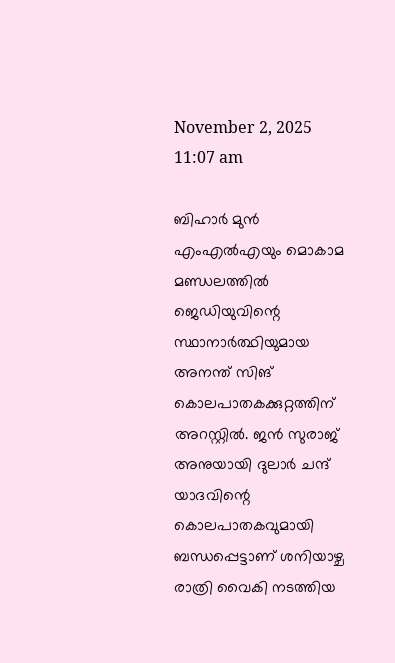November 2, 2025 11:07 am

ബിഹാർ മുൻ എംഎൽഎയും മൊകാമ മണ്ഡലത്തിൽ ജെഡിയുവിന്റെ  സ്ഥാനാര്‍ത്ഥിയുമായ അനന്ത് സിങ് കൊലപാതകക്കുറ്റത്തിന് അറസ്റ്റിൽ. ജൻ സുരാജ് അനുയായി ദുലാർ ചന്ദ് യാദവിന്റെ കൊലപാതകവുമായി ബന്ധപ്പെട്ടാണ് ശനിയാഴ്ച രാത്രി വൈകി നടത്തിയ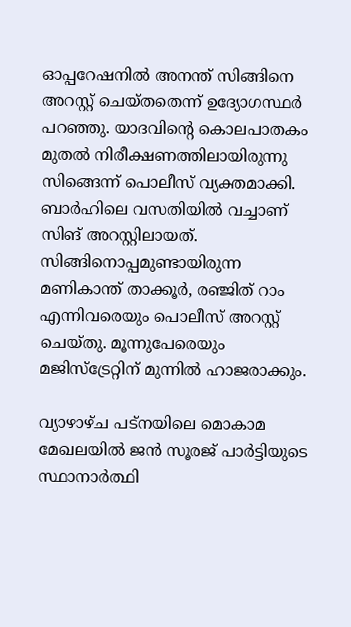ഓപ്പറേഷനിൽ അനന്ത് സിങ്ങിനെ അറസ്റ്റ് ചെയ്തതെന്ന് ഉദ്യോഗസ്ഥർ പറഞ്ഞു. യാദവിന്റെ കൊലപാതകം മുതൽ നിരീക്ഷണത്തിലായിരുന്നു സിങ്ങെന്ന് പൊലീസ് വ്യക്തമാക്കി. ബാർഹിലെ വസതിയിൽ വച്ചാണ് സിങ് അറസ്റ്റിലായത്. സിങ്ങിനൊപ്പമുണ്ടായിരുന്ന മണികാന്ത് താക്കൂർ, രഞ്ജിത് റാം എന്നിവരെയും പൊലീസ് അറസ്റ്റ് ചെയ്തു. മൂന്നുപേരെയും മജിസ്‌ട്രേറ്റിന് മുന്നിൽ ഹാജരാക്കും.

വ്യാഴാഴ്ച പട്‌നയിലെ മൊകാമ മേഖലയിൽ ജൻ സൂരജ് പാർട്ടിയുടെ    സ്ഥാനാര്‍ത്ഥി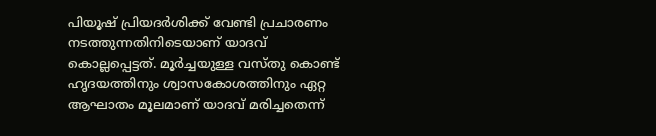പിയൂഷ് പ്രിയദർശിക്ക് വേണ്ടി പ്രചാരണം നടത്തുന്നതിനിടെയാണ് യാദവ് കൊല്ലപ്പെട്ടത്. മൂർച്ചയുള്ള വസ്തു കൊണ്ട് ഹൃദയത്തിനും ശ്വാസകോശത്തിനും ഏറ്റ ആഘാതം മൂലമാണ് യാദവ് മരിച്ചതെന്ന്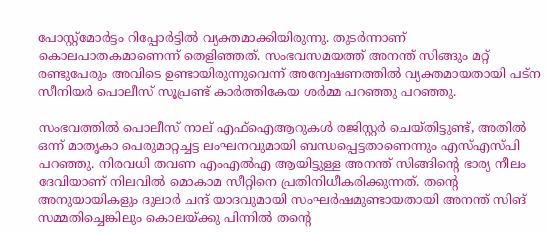പോസ്റ്റ്‌മോർട്ടം റിപ്പോർട്ടിൽ വ്യക്തമാക്കിയിരുന്നു. തുടർന്നാണ് കൊലപാതകമാണെന്ന് തെളിഞ്ഞത്. സംഭവസമയത്ത് അനന്ത് സിങ്ങും മറ്റ് രണ്ടുപേരും അവിടെ ഉണ്ടായിരുന്നുവെന്ന് അന്വേഷണത്തിൽ വ്യക്തമായതായി പട്ന സീനിയർ പൊലീസ് സൂപ്രണ്ട് കാർത്തികേയ ശർമ്മ പറഞ്ഞു പറഞ്ഞു.

സംഭവത്തിൽ പൊലീസ് നാല് എഫ്‌ഐആറുകൾ രജിസ്റ്റർ ചെയ്തിട്ടുണ്ട്, അതിൽ ഒന്ന് മാതൃകാ പെരുമാറ്റച്ചട്ട ലംഘനവുമായി ബന്ധപ്പെട്ടതാണെന്നും എസ്‌എസ്‌പി പറഞ്ഞു. നിരവധി തവണ എംഎൽഎ ആയിട്ടുള്ള അനന്ത് സിങ്ങിന്റെ ഭാര്യ നീലം ദേവിയാണ് നിലവിൽ മൊകാമ സീറ്റിനെ പ്രതിനിധീകരിക്കുന്നത്. തന്റെ അനുയായികളും ദുലാർ ചന്ദ് യാദവുമായി സംഘർഷമുണ്ടായതായി അനന്ത് സിങ് സമ്മതിച്ചെങ്കിലും കൊലയ്ക്കു പിന്നിൽ തന്റെ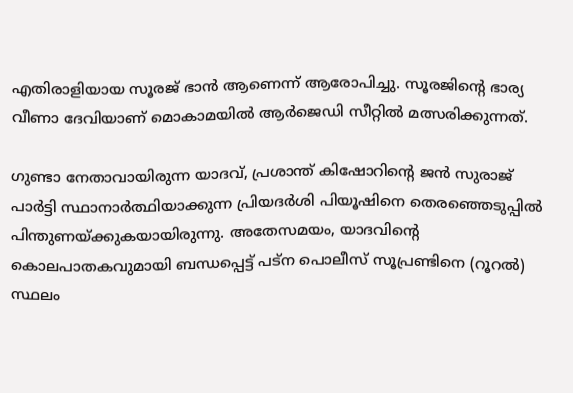എതിരാളിയായ സൂരജ് ഭാൻ ആണെന്ന് ആരോപിച്ചു. സൂരജിന്റെ ഭാര്യ വീണാ ദേവിയാണ് മൊകാമയിൽ ആർജെഡി സീറ്റിൽ മത്സരിക്കുന്നത്.

ഗുണ്ടാ നേതാവായിരുന്ന യാദവ്, പ്രശാന്ത് കിഷോറിന്റെ ജൻ സുരാജ് പാർട്ടി സ്ഥാനാർത്ഥിയാക്കുന്ന പ്രിയദർശി പിയൂഷിനെ തെരഞ്ഞെടുപ്പിൽ പിന്തുണയ്ക്കുകയായിരുന്നു. അതേസമയം, യാദവിന്റെ കൊലപാതകവുമായി ബന്ധപ്പെട്ട് പട്‌ന പൊലീസ് സൂപ്രണ്ടിനെ (റൂറൽ) സ്ഥലം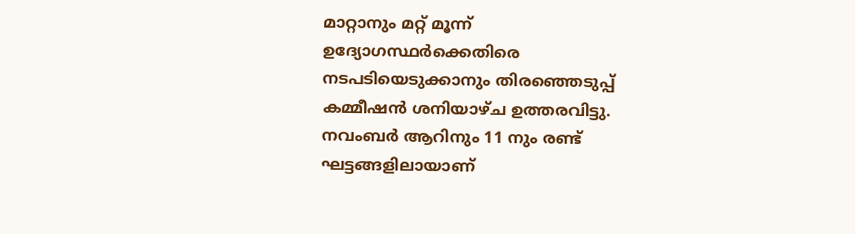മാറ്റാനും മറ്റ് മൂന്ന് ഉദ്യോഗസ്ഥർക്കെതിരെ നടപടിയെടുക്കാനും തിരഞ്ഞെടുപ്പ് കമ്മീഷൻ ശനിയാഴ്ച ഉത്തരവിട്ടു. നവംബർ ആറിനും 11 നും രണ്ട് ഘട്ടങ്ങളിലായാണ്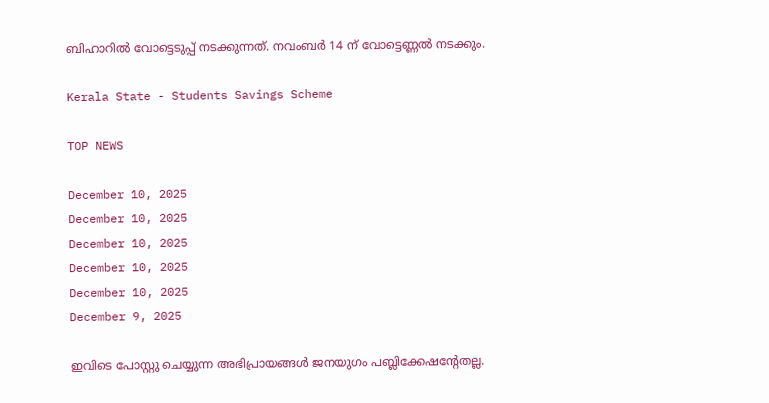ബിഹാറിൽ വോട്ടെടുപ്പ് നടക്കുന്നത്. നവംബർ 14 ന് വോട്ടെണ്ണൽ നടക്കും.

Kerala State - Students Savings Scheme

TOP NEWS

December 10, 2025
December 10, 2025
December 10, 2025
December 10, 2025
December 10, 2025
December 9, 2025

ഇവിടെ പോസ്റ്റു ചെയ്യുന്ന അഭിപ്രായങ്ങള്‍ ജനയുഗം പബ്ലിക്കേഷന്റേതല്ല.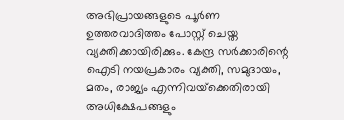അഭിപ്രായങ്ങളുടെ പൂര്‍ണ ഉത്തരവാദിത്തം പോസ്റ്റ് ചെയ്ത വ്യക്തിക്കായിരിക്കും. കേന്ദ്ര സര്‍ക്കാരിന്റെ ഐടി നയപ്രകാരം വ്യക്തി, സമുദായം, മതം, രാജ്യം എന്നിവയ്‌ക്കെതിരായി അധിക്ഷേപങ്ങളും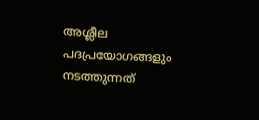അശ്ലീല പദപ്രയോഗങ്ങളും നടത്തുന്നത്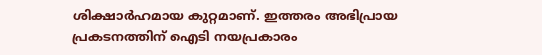ശിക്ഷാര്‍ഹമായ കുറ്റമാണ്. ഇത്തരം അഭിപ്രായ പ്രകടനത്തിന് ഐടി നയപ്രകാരം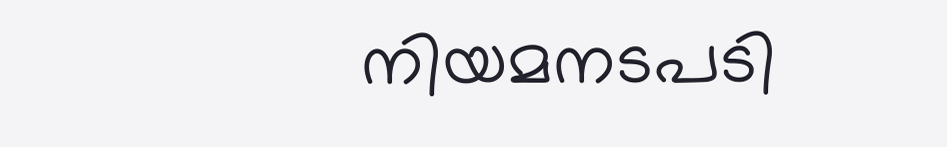നിയമനടപടി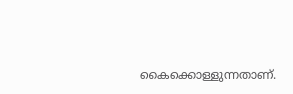കൈക്കൊള്ളുന്നതാണ്.